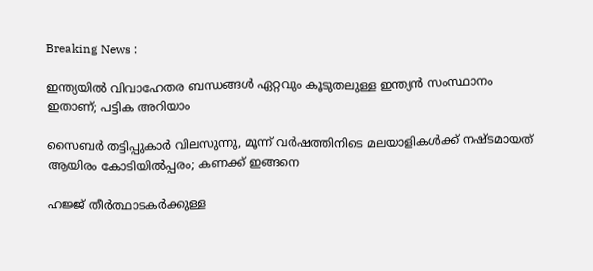Breaking News :

ഇന്ത്യയില്‍ വിവാഹേതര ബന്ധങ്ങള്‍ ഏറ്റവും കൂടുതലുള്ള ഇന്ത്യന്‍ സംസ്ഥാനം ഇതാണ്; പട്ടിക അറിയാം

സൈബര്‍ തട്ടിപ്പുകാര്‍ വിലസുന്നു, മൂന്ന് വര്‍ഷത്തിനിടെ മലയാളികള്‍ക്ക് നഷ്ടമായത് ആയിരം കോടിയില്‍പ്പരം; കണക്ക് ഇങ്ങനെ

ഹജ്ജ് തീർത്ഥാടകർക്കുള്ള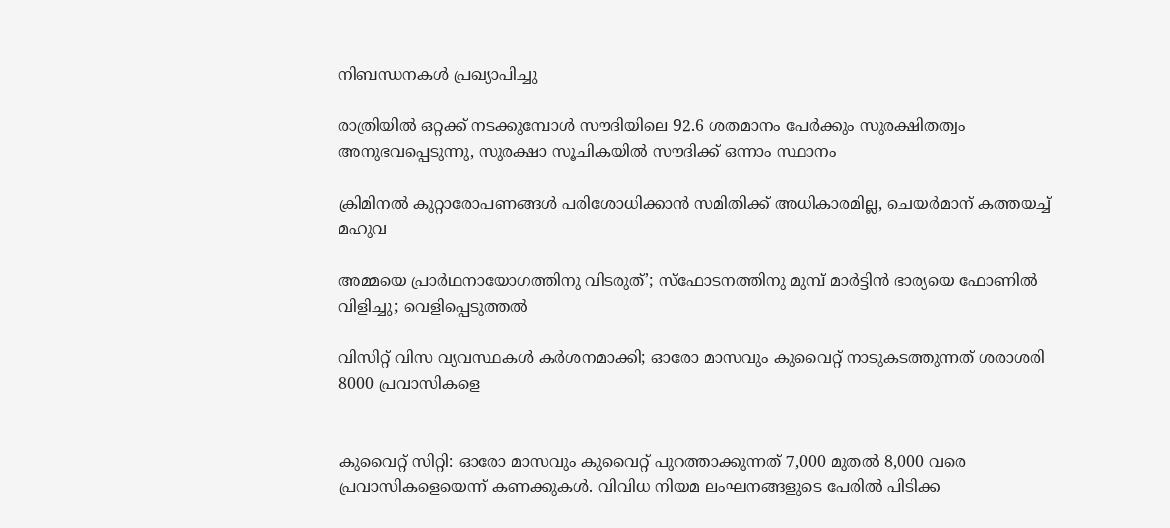നിബന്ധനകൾ പ്രഖ്യാപിച്ചു

രാത്രിയിൽ ഒറ്റക്ക് നടക്കുമ്പോൾ സൗദിയിലെ 92.6 ശതമാനം പേർക്കും സുരക്ഷിതത്വം അനുഭവപ്പെടുന്നു, സുരക്ഷാ സൂചികയിൽ സൗദിക്ക് ഒന്നാം സ്ഥാനം

ക്രിമിനല്‍ കുറ്റാരോപണങ്ങള്‍ പരിശോധിക്കാന്‍ സമിതിക്ക്‌ അധികാരമില്ല, ചെയര്‍മാന്‌ കത്തയച്ച് മഹുവ

അമ്മയെ പ്രാര്‍ഥനായോഗത്തിനു വിടരുത്’; സ്‌ഫോടനത്തിനു മുമ്പ് മാര്‍ട്ടിന്‍ ഭാര്യയെ ഫോണില്‍ വിളിച്ചു; വെളിപ്പെടുത്തല്‍

വിസിറ്റ് വിസ വ്യവസ്ഥകള്‍ കര്‍ശനമാക്കി; ഓരോ മാസവും കുവൈറ്റ് നാടുകടത്തുന്നത് ശരാശരി 8000 പ്രവാസികളെ


കുവൈറ്റ് സിറ്റി: ഓരോ മാസവും കുവൈറ്റ് പുറത്താക്കുന്നത് 7,000 മുതല്‍ 8,000 വരെ പ്രവാസികളെയെന്ന് കണക്കുകള്‍. വിവിധ നിയമ ലംഘനങ്ങളുടെ പേരില്‍ പിടിക്ക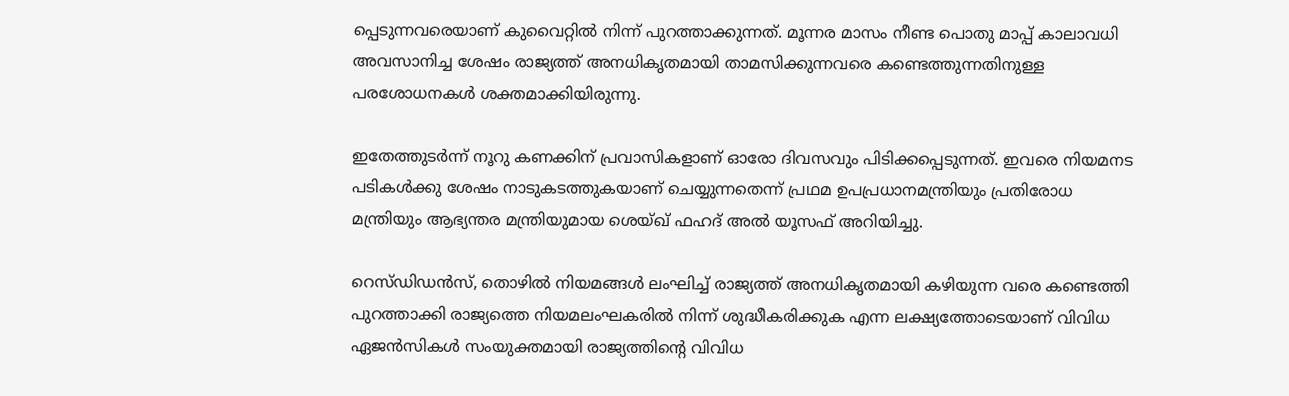പ്പെടുന്നവരെയാണ് കുവൈറ്റില്‍ നിന്ന് പുറത്താക്കുന്നത്. മൂന്നര മാസം നീണ്ട പൊതു മാപ്പ് കാലാവധി അവസാനിച്ച ശേഷം രാജ്യത്ത് അനധികൃതമായി താമസിക്കുന്നവരെ കണ്ടെത്തുന്നതിനുള്ള പരശോധനകള്‍ ശക്തമാക്കിയിരുന്നു.

ഇതേത്തുടര്‍ന്ന് നൂറു കണക്കിന് പ്രവാസികളാണ് ഓരോ ദിവസവും പിടിക്കപ്പെടുന്നത്. ഇവരെ നിയമനട പടികള്‍ക്കു ശേഷം നാടുകടത്തുകയാണ് ചെയ്യുന്നതെന്ന് പ്രഥമ ഉപപ്രധാനമന്ത്രിയും പ്രതിരോധ മന്ത്രിയും ആഭ്യന്തര മന്ത്രിയുമായ ശെയ്ഖ് ഫഹദ് അല്‍ യൂസഫ് അറിയിച്ചു.

റെസ്ഡിഡന്‍സ്, തൊഴില്‍ നിയമങ്ങള്‍ ലംഘിച്ച് രാജ്യത്ത് അനധികൃതമായി കഴിയുന്ന വരെ കണ്ടെത്തി പുറത്താക്കി രാജ്യത്തെ നിയമലംഘകരില്‍ നിന്ന് ശുദ്ധീകരിക്കുക എന്ന ലക്ഷ്യത്തോടെയാണ് വിവിധ ഏജന്‍സികള്‍ സംയുക്തമായി രാജ്യത്തിന്‍റെ വിവിധ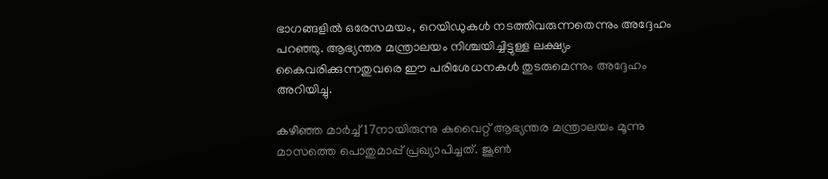ഭാഗങ്ങളില്‍ ഒരേസമയം, റെയിഡുകള്‍ നടത്തിവരുന്നതെന്നും അദ്ദേഹം പറഞ്ഞു. ആഭ്യന്തര മന്ത്രാലയം നിശ്ചയിച്ചിട്ടുള്ള ലക്ഷ്യം കൈവരിക്കുന്നതുവരെ ഈ പരിശേധനകള്‍ തുടരുമെന്നും അദ്ദേഹം അറിയിച്ചു.

കഴിഞ്ഞ മാര്‍ച്ച് 17നായിരുന്നു കുവൈറ്റ് ആഭ്യന്തര മന്ത്രാലയം മൂന്നു മാസത്തെ പൊതുമാപ്പ് പ്രഖ്യാപിച്ചത്. ജൂണ്‍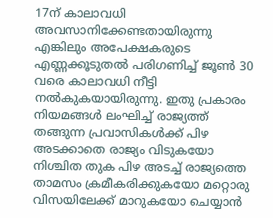17ന് കാലാവധി അവസാനിക്കേണ്ടതായിരുന്നു എങ്കിലും അപേക്ഷകരുടെ എണ്ണക്കൂടുതല്‍ പരിഗണിച്ച് ജൂണ്‍ 30 വരെ കാലാവധി നീട്ടി നല്‍കുകയായിരുന്നു. ഇതു പ്രകാരം നിയമങ്ങള്‍ ലംഘിച്ച് രാജ്യത്ത് തങ്ങുന്ന പ്രവാസികള്‍ക്ക് പിഴ അടക്കാതെ രാജ്യം വിടുകയോ നിശ്ചിത തുക പിഴ അടച്ച് രാജ്യത്തെ താമസം ക്രമീകരിക്കുകയോ മറ്റൊരു വിസയിലേക്ക് മാറുകയോ ചെയ്യാന്‍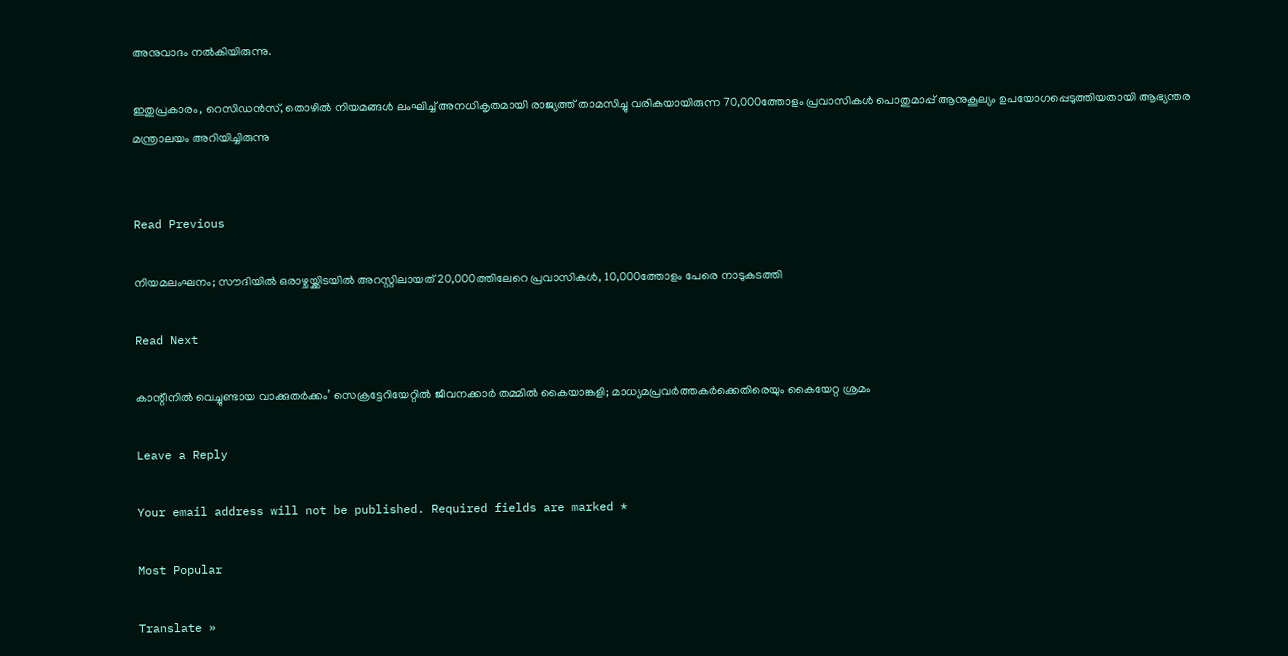അനുവാദം നല്‍കിയിരുന്നു.

ഇതുപ്രകാരം, റെസിഡന്‍സ്, തൊഴില്‍ നിയമങ്ങള്‍ ലംഘിച്ച് അനധികൃതമായി രാജ്യത്ത് താമസിച്ചു വരികയായിരുന്ന 70,000ത്തോളം പ്രവാസികള്‍ പൊതുമാപ്പ് ആനുകൂല്യം ഉപയോഗപ്പെടുത്തിയതായി ആഭ്യന്തര മന്ത്രാലയം അറിയിച്ചിരുന്നു


Read Previous

നിയമലംഘനം; സൗദിയില്‍ ഒരാഴ്ചയ്ക്കിടയില്‍ അറസ്റ്റിലായത് 20,000ത്തിലേറെ പ്രവാസികള്‍, 10,000ത്തോളം പേരെ നാടുകടത്തി

Read Next

കാന്റീനില്‍ വെച്ചുണ്ടായ വാക്കുതര്‍ക്കം’ സെക്രട്ടേറിയേറ്റില്‍ ജീവനക്കാര്‍ തമ്മില്‍ കൈയാങ്കളി; മാധ്യമപ്രവര്‍ത്തകര്‍ക്കെതിരെയും കൈയേറ്റ ശ്രമം

Leave a Reply

Your email address will not be published. Required fields are marked *

Most Popular

Translate »